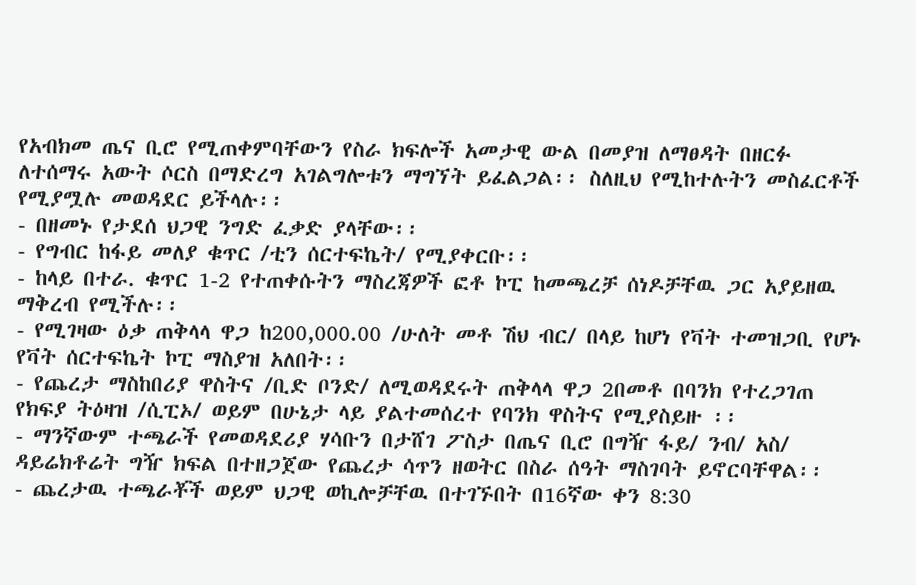የአብክመ ጤና ቢሮ የሚጠቀምባቸውን የስራ ክፍሎች አመታዊ ውል በመያዝ ለማፀዳት በዘርፉ ለተሰማሩ አውት ሶርስ በማድረግ አገልግሎቱን ማግኘት ይፈልጋል፡፡ ስለዚህ የሚከተሉትን መስፈርቶች የሚያሟሉ መወዳደር ይችላሉ፡፡
- በዘመኑ የታደሰ ህጋዊ ንግድ ፈቃድ ያላቸው፡፡
- የግብር ከፋይ መለያ ቁጥር /ቲን ሰርተፍኬት/ የሚያቀርቡ፡፡
- ከላይ በተራ. ቁጥር 1-2 የተጠቀሱትን ማስረጃዎች ፎቶ ኮፒ ከመጫረቻ ሰነዶቻቸዉ ጋር አያይዘዉ ማቅረብ የሚችሉ፡፡
- የሚገዛው ዕቃ ጠቅላላ ዋጋ ከ200,000.00 /ሁለት መቶ ሽህ ብር/ በላይ ከሆነ የቫት ተመዝጋቢ የሆኑ የቫት ሰርተፍኬት ኮፒ ማስያዝ አለበት፡፡
- የጨረታ ማስከበሪያ ዋስትና /ቢድ ቦንድ/ ለሚወዳደሩት ጠቅላላ ዋጋ 2በመቶ በባንክ የተረጋገጠ የክፍያ ትዕዛዝ /ሲፒኦ/ ወይም በሁኔታ ላይ ያልተመሰረተ የባንክ ዋስትና የሚያስይዙ ፡፡
- ማንኛውም ተጫራች የመወዳደሪያ ሃሳቡን በታሸገ ፖስታ በጤና ቢሮ በግዥ ፋይ/ ንብ/ አስ/ ዳይሬክቶሬት ግዥ ክፍል በተዘጋጀው የጨረታ ሳጥን ዘወትር በስራ ሰዓት ማስገባት ይኖርባቸዋል፡፡
- ጨረታዉ ተጫራቾች ወይም ህጋዊ ወኪሎቻቸዉ በተገኙበት በ16ኛው ቀን 8:30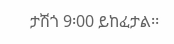ታሽጎ 9፡00 ይከፈታል፡፡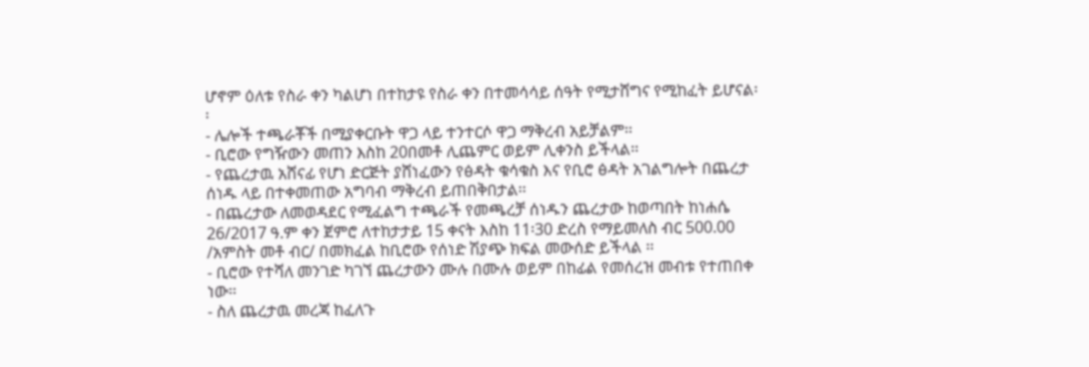ሆኖም ዕለቱ የስራ ቀን ካልሆነ በተከታዩ የስራ ቀን በተመሳሳይ ሰዓት የሚታሸግና የሚከፈት ይሆናል፡፡
- ሌሎች ተጫራቾች በሚያቀርቡት ዋጋ ላይ ተንተርሶ ዋጋ ማቅረብ አይቻልም፡፡
- ቢሮው የግዥውን መጠን እስከ 20በመቶ ሊጨምር ወይም ሊቀንስ ይችላል፡፡
- የጨረታዉ አሸናፊ የሆነ ድርጅት ያሸነፈውን የፅዳት ቁሳቁስ እና የቢሮ ፅዳት አገልግሎት በጨረታ ሰነዱ ላይ በተቀመጠው አግባብ ማቅረብ ይጠበቅበታል፡፡
- በጨረታው ለመወዳደር የሚፈልግ ተጫራች የመጫረቻ ሰነዱን ጨረታው ከወጣበት ከነሐሴ 26/2017 ዓ.ም ቀን ጀምሮ ለተከታታይ 15 ቀናት እስከ 11፡30 ድረስ የማይመለስ ብር 500.00 /አምስት መቶ ብር/ በመክፈል ከቢሮው የሰነድ ሽያጭ ክፍል መውሰድ ይችላል ፡፡
- ቢሮው የተሻለ መንገድ ካገኘ ጨረታውን ሙሉ በሙሉ ወይም በከፊል የመሰረዝ መብቱ የተጠበቀ ነው፡፡
- ስለ ጨረታዉ መረጃ ከፈለጉ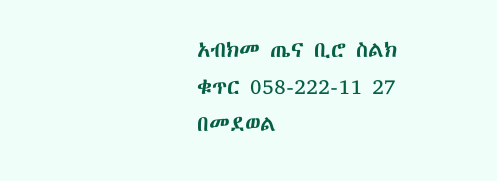አብክመ ጤና ቢሮ ስልክ ቁጥር 058-222-11 27 በመደወል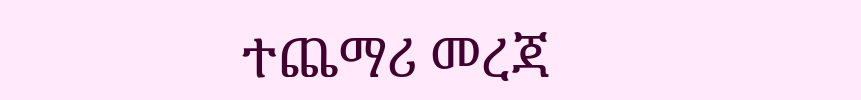ተጨማሪ መረጃ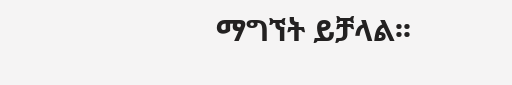ማግኘት ይቻላል፡፡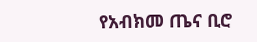የአብክመ ጤና ቢሮ